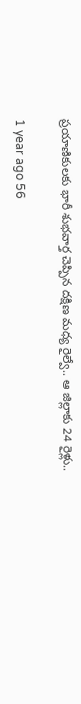ప్రయాణికులకు భారీ శుభవార్త చెప్పిన దక్షిణ మధ్య రైల్వే.. ఆ జిల్లాకు 24 రైళ్లు..

1 year ago 56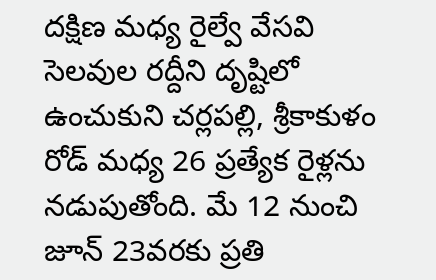దక్షిణ మధ్య రైల్వే వేసవి సెలవుల రద్దీని దృష్టిలో ఉంచుకుని చర్లపల్లి, శ్రీకాకుళం రోడ్ మధ్య 26 ప్రత్యేక రైళ్లను నడుపుతోంది. మే 12 నుంచి జూన్‌ 23వరకు ప్రతి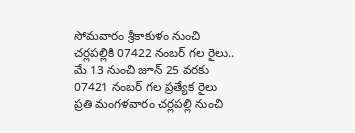సోమవారం శ్రీకాకుళం నుంచి చర్లపల్లికి 07422 నంబర్ గల రైలు.. మే 13 నుంచి జూన్‌ 25 వరకు 07421 నంబర్ గల ప్రత్యేక రైలు ప్రతి మంగళవారం చర్లపల్లి నుంచి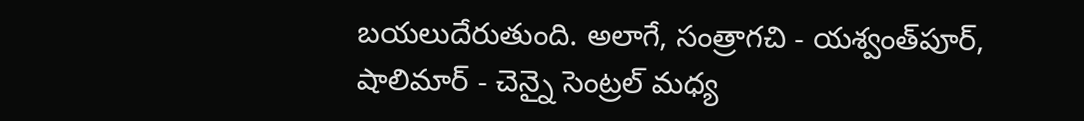బయలుదేరుతుంది. అలాగే, సంత్రాగచి - యశ్వంత్‌పూర్, షాలిమార్ - చెన్నై సెంట్రల్ మధ్య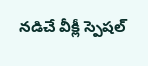నడిచే వీక్లీ స్పెషల్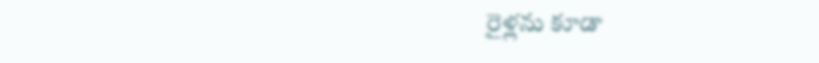రైళ్లను కూడా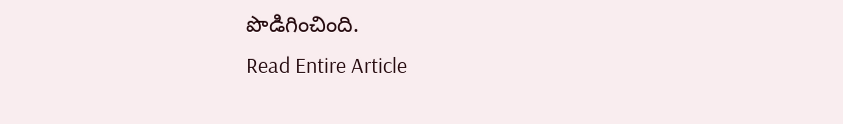పొడిగించింది.
Read Entire Article